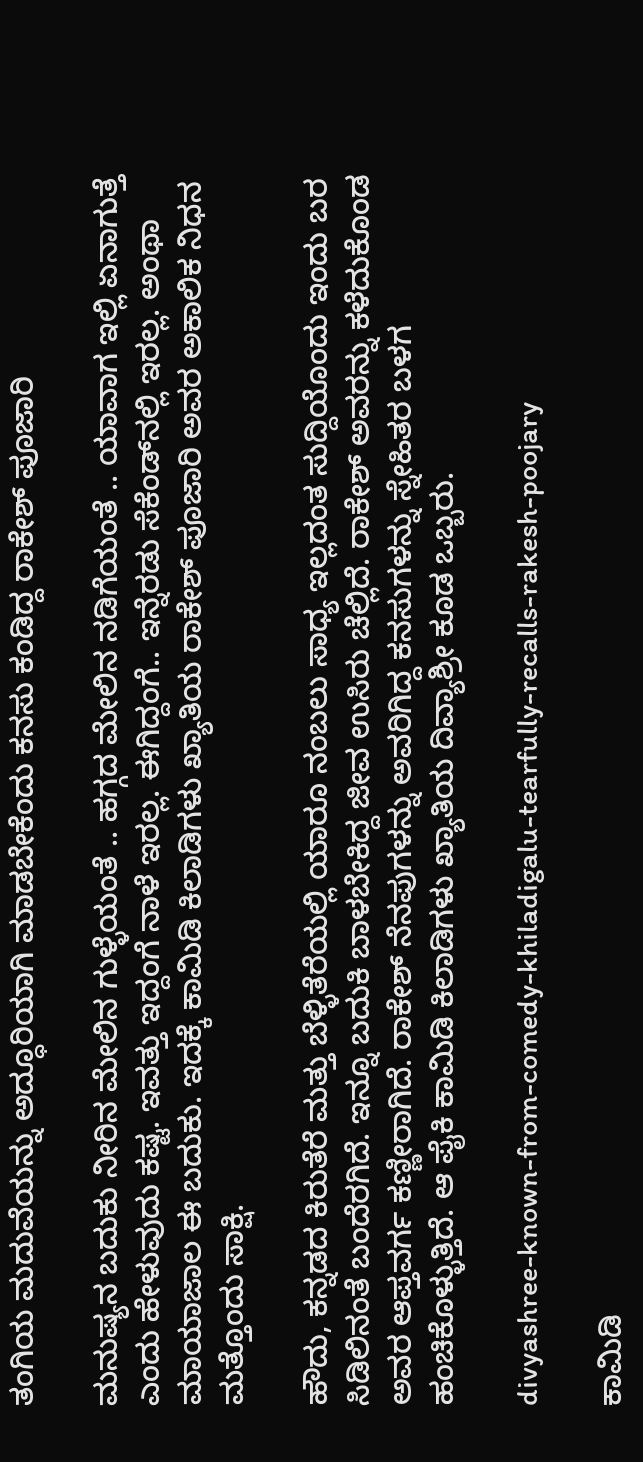ತಂಗಿಯ ಮದುವೆಯನ್ನು ಅದ್ಧೂರಿಯಾಗಿ ಮಾಡಬೇಕೆಂದು ಕನಸು ಕಂಡಿದ್ದ ರಾಕೇಶ್ ಪೂಜಾರಿ

ಮನುಷ್ಯನ ಬದುಕು ನೀರಿನ ಮೇಲಿನ ಗುಳ್ಳೆಯಂತೆ .. ಹಗ್ಗದ ಮೇಲಿನ ನಡಿಗೆಯಂತೆ .. ಯಾವಾಗ ಇಲ್ಲಿ ಏನಾಗುತ್ತೆ ಎಂದು ಹೇಳುವುದು ಕಷ್ಟ. ಇವತ್ತು ಇದ್ದಂಗೆ ನಾಳೆ ಇರಲ್ಲ. ಈಗಿದ್ದಂಗೆ.. ಇನ್ನೆರಡು ಸೆಕೆಂಡ್‌ನಲ್ಲಿ ಇರಲ್ಲ. ಅಂಥಾ ಮಾಯಾಜಾಲ ಈ ಬದುಕು. ಇದಕ್ಕೆ ಕಾಮಿಡಿ ಕಿಲಾಡಿಗಳು ಖ್ಯಾತಿಯ ರಾಕೇಶ್ ಪೂಜಾರಿ ಅವರ ಅಕಾಲಿಕ ನಿಧನ ಮತ್ತೊಂದು ಸಾಕ್ಷಿ.

ಹೌದು, ಕನ್ನಡದ ಕಿರುತೆರೆ ಮತ್ತು ಬೆಳ್ಳಿತೆರೆಯಲ್ಲಿ ಯಾರೂ ನಂಬಲು ಸಾಧ್ಯ ಇಲ್ಲದಂತ ಸುದ್ದಿಯೊಂದು ಇಂದು ಬರ ಸಿಡಿಲಿನಂತೆ ಬಂದೆರಗಿದೆ. ಇನ್ನೂ ಬದುಕಿ ಬಾಳಬೇಕಿದ್ದ ಜೀವ ಉಸಿರು ಚೆಲ್ಲಿದೆ. ರಾಕೇಶ್ ಅವರನ್ನು ಕಳೆದುಕೊಂಡ ಅವರ ಆಪ್ತವರ್ಗ ಕಣ್ಣೀರಾಗಿದೆ. ರಾಕೇಶ್ ನೆನಪುಗಳನ್ನು ಅವರಿಗಿದ್ದ ಕನಸುಗಳನ್ನು ಸ್ನೇಹಿತರ ಬಳಗ ಹಂಚಿಕೊಳ್ಳುತ್ತಿದೆ. ಆ ಪೈಕಿ ಕಾಮಿಡಿ ಕಿಲಾಡಿಗಳು ಖ್ಯಾತಿಯ ದಿವ್ಯಾಶ್ರೀ ಕೂಡ ಒಬ್ಬರು.

divyashree-known-from-comedy-khiladigalu-tearfully-recalls-rakesh-poojary

ಕಾಮಿಡಿ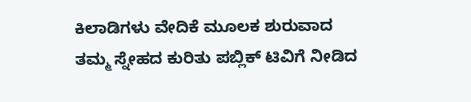ಕಿಲಾಡಿಗಳು ವೇದಿಕೆ ಮೂಲಕ ಶುರುವಾದ ತಮ್ಮ ಸ್ನೇಹದ ಕುರಿತು ಪಬ್ಲಿಕ್ ಟಿವಿಗೆ ನೀಡಿದ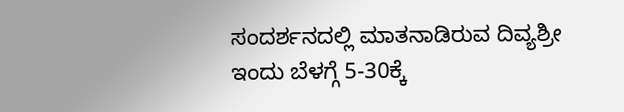ಸಂದರ್ಶನದಲ್ಲಿ ಮಾತನಾಡಿರುವ ದಿವ್ಯಶ್ರೀ ಇಂದು ಬೆಳಗ್ಗೆ 5-30ಕ್ಕೆ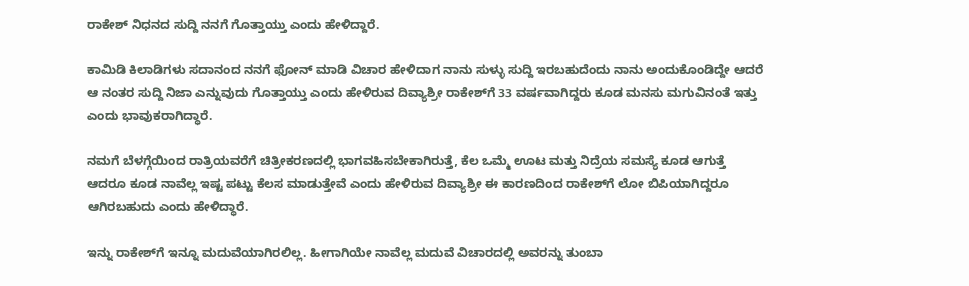ರಾಕೇಶ್ ನಿಧನದ ಸುದ್ದಿ ನನಗೆ ಗೊತ್ತಾಯ್ತು ಎಂದು ಹೇಳಿದ್ದಾರೆ.

ಕಾಮಿಡಿ ಕಿಲಾಡಿಗಳು ಸದಾನಂದ ನನಗೆ ಫೋನ್ ಮಾಡಿ ವಿಚಾರ ಹೇಳಿದಾಗ ನಾನು ಸುಳ್ಳು ಸುದ್ದಿ ಇರಬಹುದೆಂದು ನಾನು ಅಂದುಕೊಂಡಿದ್ದೇ ಆದರೆ ಆ ನಂತರ ಸುದ್ದಿ ನಿಜಾ ಎನ್ನುವುದು ಗೊತ್ತಾಯ್ತು ಎಂದು ಹೇಳಿರುವ ದಿವ್ಯಾಶ್ರೀ ರಾಕೇಶ್‌ಗೆ 33 ವರ್ಷವಾಗಿದ್ದರು ಕೂಡ ಮನಸು ಮಗುವಿನಂತೆ ಇತ್ತು ಎಂದು ಭಾವುಕರಾಗಿದ್ಧಾರೆ.

ನಮಗೆ ಬೆಳಗ್ಗೆಯಿಂದ ರಾತ್ರಿಯವರೆಗೆ ಚಿತ್ರೀಕರಣದಲ್ಲಿ ಭಾಗವಹಿಸಬೇಕಾಗಿರುತ್ತೆ, ಕೆಲ ಒಮ್ಮೆ ಊಟ ಮತ್ತು ನಿದ್ರೆಯ ಸಮಸ್ಯೆ ಕೂಡ ಆಗುತ್ತೆ ಆದರೂ ಕೂಡ ನಾವೆಲ್ಲ ಇಷ್ಟ ಪಟ್ಟು ಕೆಲಸ ಮಾಡುತ್ತೇವೆ ಎಂದು ಹೇಳಿರುವ ದಿವ್ಯಾಶ್ರೀ ಈ ಕಾರಣದಿಂದ ರಾಕೇಶ್‌ಗೆ ಲೋ ಬಿಪಿಯಾಗಿದ್ದರೂ ಆಗಿರಬಹುದು ಎಂದು ಹೇಳಿದ್ಧಾರೆ.

ಇನ್ನು ರಾಕೇಶ್‌ಗೆ ಇನ್ನೂ ಮದುವೆಯಾಗಿರಲಿಲ್ಲ. ಹೀಗಾಗಿಯೇ ನಾವೆಲ್ಲ ಮದುವೆ ವಿಚಾರದಲ್ಲಿ ಅವರನ್ನು ತುಂಬಾ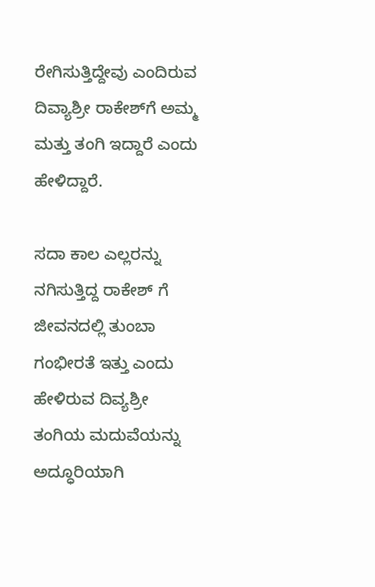ರೇಗಿಸುತ್ತಿದ್ದೇವು ಎಂದಿರುವ ದಿವ್ಯಾಶ್ರೀ ರಾಕೇಶ್‌ಗೆ ಅಮ್ಮ ಮತ್ತು ತಂಗಿ ಇದ್ದಾರೆ ಎಂದು ಹೇಳಿದ್ದಾರೆ.

ಸದಾ ಕಾಲ ಎಲ್ಲರನ್ನು ನಗಿಸುತ್ತಿದ್ದ ರಾಕೇಶ್ ಗೆ ಜೀವನದಲ್ಲಿ ತುಂಬಾ ಗಂಭೀರತೆ ಇತ್ತು ಎಂದು ಹೇಳಿರುವ ದಿವ್ಯಶ್ರೀ ತಂಗಿಯ ಮದುವೆಯನ್ನು ಅದ್ಧೂರಿಯಾಗಿ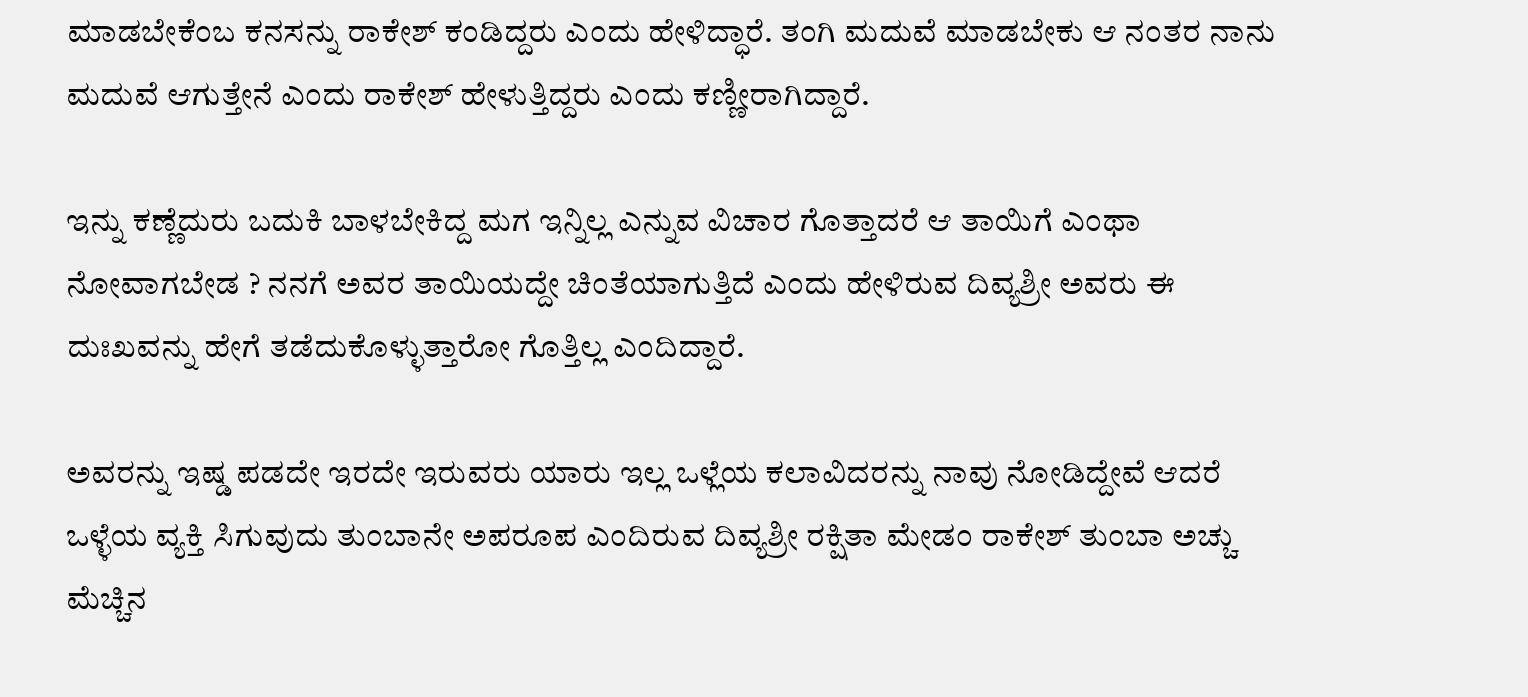ಮಾಡಬೇಕೆಂಬ ಕನಸನ್ನು ರಾಕೇಶ್ ಕಂಡಿದ್ದರು ಎಂದು ಹೇಳಿದ್ಧಾರೆ. ತಂಗಿ ಮದುವೆ ಮಾಡಬೇಕು ಆ ನಂತರ ನಾನು ಮದುವೆ ಆಗುತ್ತೇನೆ ಎಂದು ರಾಕೇಶ್ ಹೇಳುತ್ತಿದ್ದರು ಎಂದು ಕಣ್ಣೀರಾಗಿದ್ದಾರೆ.

ಇನ್ನು ಕಣ್ಣೆದುರು ಬದುಕಿ ಬಾಳಬೇಕಿದ್ದ ಮಗ ಇನ್ನಿಲ್ಲ ಎನ್ನುವ ವಿಚಾರ ಗೊತ್ತಾದರೆ ಆ ತಾಯಿಗೆ ಎಂಥಾ ನೋವಾಗಬೇಡ ? ನನಗೆ ಅವರ ತಾಯಿಯದ್ದೇ ಚಿಂತೆಯಾಗುತ್ತಿದೆ ಎಂದು ಹೇಳಿರುವ ದಿವ್ಯಶ್ರೀ ಅವರು ಈ ದುಃಖವನ್ನು ಹೇಗೆ ತಡೆದುಕೊಳ್ಳುತ್ತಾರೋ ಗೊತ್ತಿಲ್ಲ ಎಂದಿದ್ದಾರೆ.

ಅವರನ್ನು ಇಷ್ಡ ಪಡದೇ ಇರದೇ ಇರುವರು ಯಾರು ಇಲ್ಲ ಒಳ್ಲೆಯ ಕಲಾವಿದರನ್ನು ನಾವು ನೋಡಿದ್ದೇವೆ ಆದರೆ ಒಳ್ಳೆಯ ವ್ಯಕ್ತಿ ಸಿಗುವುದು ತುಂಬಾನೇ ಅಪರೂಪ ಎಂದಿರುವ ದಿವ್ಯಶ್ರೀ ರಕ್ಷಿತಾ ಮೇಡಂ ರಾಕೇಶ್ ತುಂಬಾ ಅಚ್ಚು ಮೆಚ್ಚಿನ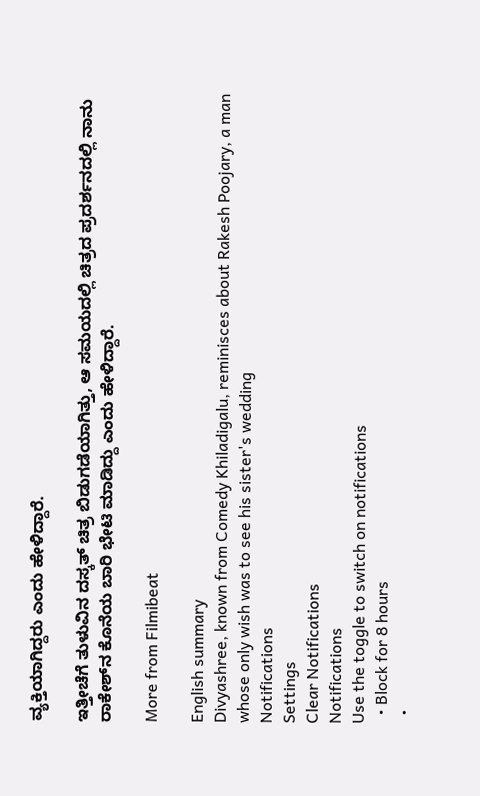ವ್ಯಕ್ತಿಯಾಗಿದ್ದರು ಎಂದು ಹೇಳಿದ್ದಾರೆ.

ಇತ್ತೀಚೆಗೆ ತುಳುವಿನ ದಸ್ಕತ್ ಚಿತ್ರ ಬಿಡುಗಡೆಯಾಗಿತ್ತು, ಆ ಸಮಯದಲ್ಲಿ ಚಿತ್ರದ ಪ್ರದರ್ಶನದಲ್ಲಿ ನಾನು ರಾಕೇಶ್‌ನ ಕೊನೆಯ ಬಾರಿ ಭೇಟಿ ಮಾಡಿದ್ದು ಎಂದು ಹೇಳಿದ್ದಾರೆ.

More from Filmibeat

English summary
Divyashree, known from Comedy Khiladigalu, reminisces about Rakesh Poojary, a man whose only wish was to see his sister's wedding
Notifications
Settings
Clear Notifications
Notifications
Use the toggle to switch on notifications
  • Block for 8 hours
  •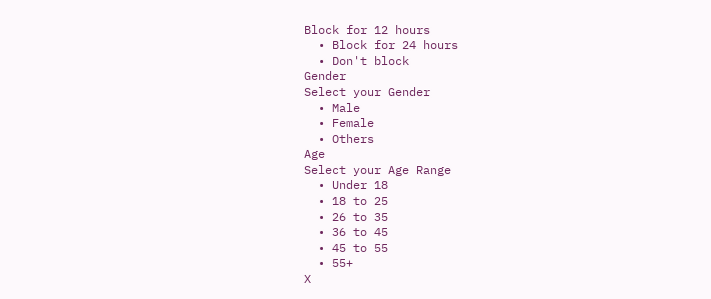Block for 12 hours
  • Block for 24 hours
  • Don't block
Gender
Select your Gender
  • Male
  • Female
  • Others
Age
Select your Age Range
  • Under 18
  • 18 to 25
  • 26 to 35
  • 36 to 45
  • 45 to 55
  • 55+
X